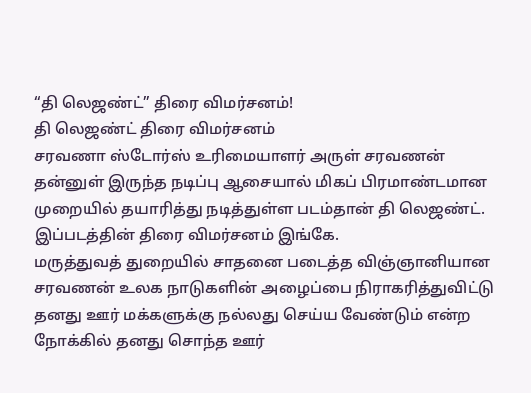“தி லெஜண்ட்” திரை விமர்சனம்!
தி லெஜண்ட் திரை விமர்சனம்
சரவணா ஸ்டோர்ஸ் உரிமையாளர் அருள் சரவணன் தன்னுள் இருந்த நடிப்பு ஆசையால் மிகப் பிரமாண்டமான முறையில் தயாரித்து நடித்துள்ள படம்தான் தி லெஜண்ட். இப்படத்தின் திரை விமர்சனம் இங்கே.
மருத்துவத் துறையில் சாதனை படைத்த விஞ்ஞானியான சரவணன் உலக நாடுகளின் அழைப்பை நிராகரித்துவிட்டு தனது ஊர் மக்களுக்கு நல்லது செய்ய வேண்டும் என்ற நோக்கில் தனது சொந்த ஊர்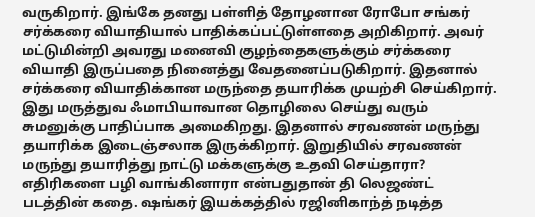வருகிறார். இங்கே தனது பள்ளித் தோழனான ரோபோ சங்கர் சர்க்கரை வியாதியால் பாதிக்கப்பட்டுள்ளதை அறிகிறார். அவர் மட்டுமின்றி அவரது மனைவி குழந்தைகளுக்கும் சர்க்கரை வியாதி இருப்பதை நினைத்து வேதனைப்படுகிறார். இதனால் சர்க்கரை வியாதிக்கான மருந்தை தயாரிக்க முயற்சி செய்கிறார். இது மருத்துவ ஃமாபியாவான தொழிலை செய்து வரும் சுமனுக்கு பாதிப்பாக அமைகிறது. இதனால் சரவணன் மருந்து தயாரிக்க இடைஞ்சலாக இருக்கிறார். இறுதியில் சரவணன் மருந்து தயாரித்து நாட்டு மக்களுக்கு உதவி செய்தாரா? எதிரிகளை பழி வாங்கினாரா என்பதுதான் தி லெஜண்ட் படத்தின் கதை. ஷங்கர் இயக்கத்தில் ரஜினிகாந்த் நடித்த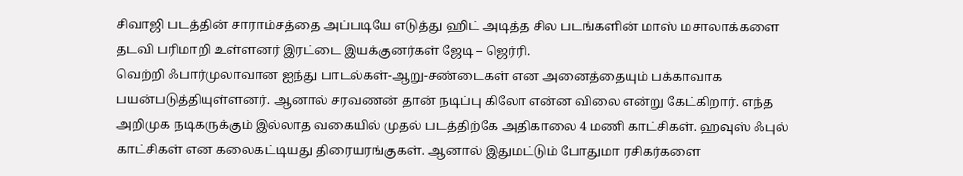சிவாஜி படத்தின் சாராம்சத்தை அப்படியே எடுத்து ஹிட் அடித்த சில படங்களின் மாஸ் மசாலாக்களை தடவி பரிமாறி உள்ளனர் இரட்டை இயக்குனர்கள் ஜேடி – ஜெர்ரி.
வெற்றி ஃபார்முலாவான ஐந்து பாடல்கள்-ஆறு-சண்டைகள் என அனைத்தையும் பக்காவாக பயன்படுத்தியுள்ளனர். ஆனால் சரவணன் தான் நடிப்பு கிலோ என்ன விலை என்று கேட்கிறார். எந்த அறிமுக நடிகருக்கும் இல்லாத வகையில் முதல் படத்திற்கே அதிகாலை 4 மணி காட்சிகள். ஹவுஸ் ஃபுல் காட்சிகள் என கலைகட்டியது திரையரங்குகள். ஆனால் இதுமட்டும் போதுமா ரசிகர்களை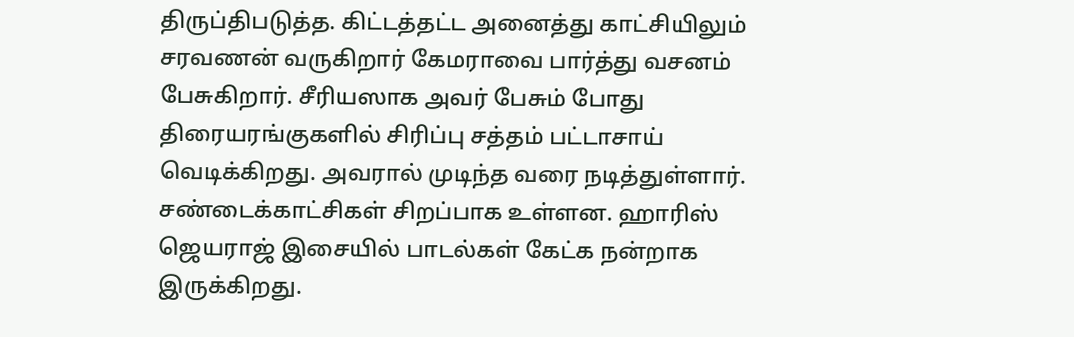திருப்திபடுத்த. கிட்டத்தட்ட அனைத்து காட்சியிலும் சரவணன் வருகிறார் கேமராவை பார்த்து வசனம் பேசுகிறார். சீரியஸாக அவர் பேசும் போது திரையரங்குகளில் சிரிப்பு சத்தம் பட்டாசாய் வெடிக்கிறது. அவரால் முடிந்த வரை நடித்துள்ளார். சண்டைக்காட்சிகள் சிறப்பாக உள்ளன. ஹாரிஸ் ஜெயராஜ் இசையில் பாடல்கள் கேட்க நன்றாக இருக்கிறது.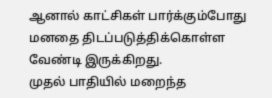ஆனால் காட்சிகள் பார்க்கும்போது மனதை திடப்படுத்திக்கொள்ள வேண்டி இருக்கிறது.
முதல் பாதியில் மறைந்த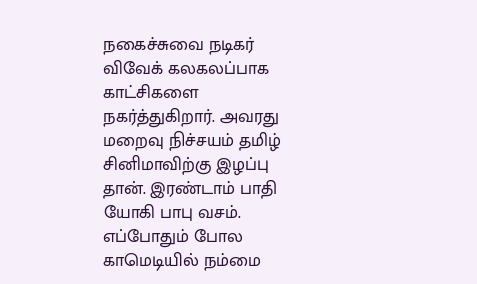நகைச்சுவை நடிகர் விவேக் கலகலப்பாக காட்சிகளை நகர்த்துகிறார். அவரது மறைவு நிச்சயம் தமிழ் சினிமாவிற்கு இழப்பு தான். இரண்டாம் பாதி யோகி பாபு வசம். எப்போதும் போல காமெடியில் நம்மை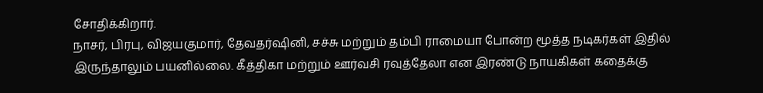சோதிக்கிறார்.
நாசர், பிரபு, விஜயகுமார், தேவதர்ஷினி, சச்சு மற்றும் தம்பி ராமையா போன்ற மூத்த நடிகர்கள் இதில் இருந்தாலும் பயனில்லை. கீத்திகா மற்றும் ஊர்வசி ரவுத்தேலா என இரண்டு நாயகிகள் கதைக்கு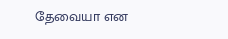தேவையா என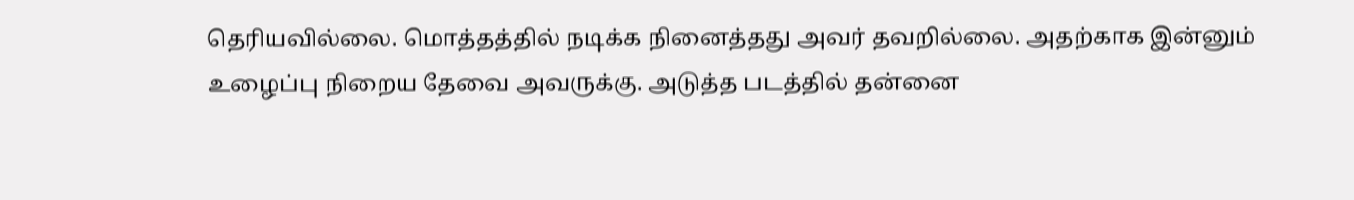தெரியவில்லை. மொத்தத்தில் நடிக்க நினைத்தது அவர் தவறில்லை. அதற்காக இன்னும் உழைப்பு நிறைய தேவை அவருக்கு. அடுத்த படத்தில் தன்னை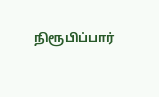நிரூபிப்பார்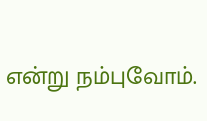என்று நம்புவோம்.